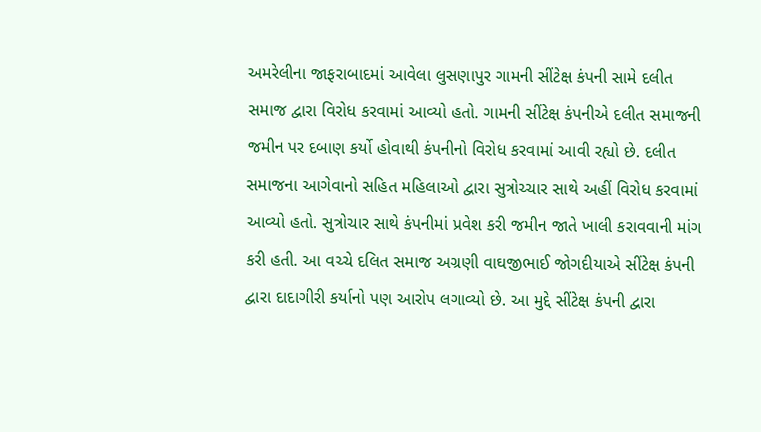અમરેલીના જાફરાબાદમાં આવેલા લુસણાપુર ગામની સીંટેક્ષ કંપની સામે દલીત સમાજ દ્વારા વિરોધ કરવામાં આવ્યો હતો. ગામની સીંટેક્ષ કંપનીએ દલીત સમાજની જમીન પર દબાણ કર્યો હોવાથી કંપનીનો વિરોધ કરવામાં આવી રહ્યો છે. દલીત સમાજના આગેવાનો સહિત મહિલાઓ દ્વારા સુત્રોચ્ચાર સાથે અહીં વિરોધ કરવામાં આવ્યો હતો. સુત્રોચાર સાથે કંપનીમાં પ્રવેશ કરી જમીન જાતે ખાલી કરાવવાની માંગ કરી હતી. આ વચ્ચે દલિત સમાજ અગ્રણી વાઘજીભાઈ જોગદીયાએ સીંટેક્ષ કંપની દ્વારા દાદાગીરી કર્યાનો પણ આરોપ લગાવ્યો છે. આ મુદ્દે સીંટેક્ષ કંપની દ્વારા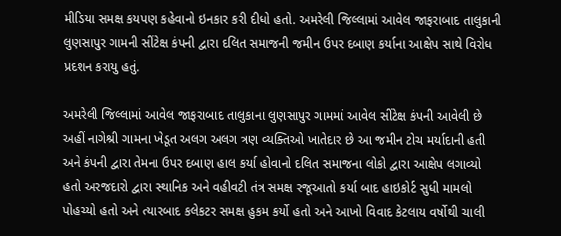મીડિયા સમક્ષ કયપણ કહેવાનો ઇનકાર કરી દીધો હતો. અમરેલી જિલ્લામાં આવેલ જાફરાબાદ તાલુકાની લુણસાપુર ગામની સીંટેક્ષ કંપની દ્વારા દલિત સમાજની જમીન ઉપર દબાણ કર્યાના આક્ષેપ સાથે વિરોધ પ્રદશન કરાયુ હતું.

અમરેલી જિલ્લામાં આવેલ જાફરાબાદ તાલુકાના લુણસાપુર ગામમાં આવેલ સીંટેક્ષ કંપની આવેલી છે અહીં નાગેશ્રી ગામના ખેડૂત અલગ અલગ ત્રણ વ્યક્તિઓ ખાતેદાર છે આ જમીન ટોચ મર્યાદાની હતી અને કંપની દ્વારા તેમના ઉપર દબાણ હાલ કર્યા હોવાનો દલિત સમાજના લોકો દ્વારા આક્ષેપ લગાવ્યો હતો અરજદારો દ્વારા સ્થાનિક અને વહીવટી તંત્ર સમક્ષ રજૂઆતો કર્યા બાદ હાઇકોર્ટ સુધી મામલો પોહચ્યો હતો અને ત્યારબાદ કલેકટર સમક્ષ હુકમ કર્યો હતો અને આખો વિવાદ કેટલાય વર્ષોથી ચાલી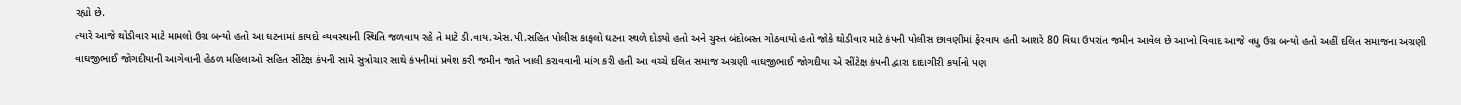રહ્યો છે.
ત્યારે આજે થોડીવાર માટે મામલો ઉગ્ર બન્યો હતો આ ઘટનામાં કાયદો વ્યવસ્થાની સ્થિતિ જળવાય રહે તે માટે ડી.વાય.એસ.પી.સહિત પોલીસ કાફલો ઘટના સ્થળે દોડ્યો હતો અને ચુસ્ત બંદોબસ્ત ગોઠવાયો હતો જોકે થોડીવાર માટે કંપની પોલીસ છાવણીમાં ફેરવાય હતી આશરે 80 વિઘા ઉપરાંત જમીન આવેલ છે આખો વિવાદ આજે વધુ ઉગ્ર બન્યો હતો અહીં દલિત સમાજના અગ્રણી વાઘજીભાઈ જોગદીયાની આગેવાની હેઠળ મહિલાઓ સહિત સીંટેક્ષ કંપની સામે સુત્રોચાર સાથે કંપનીમાં પ્રવેશ કરી જમીન જાતે ખાલી કરાવવાની માંગ કરી હતી આ વચ્ચે દલિત સમાજ અગ્રણી વાઘજીભાઈ જોગદીયા એ સીંટેક્ષ કંપની દ્વારા દાદાગીરી કર્યાનો પણ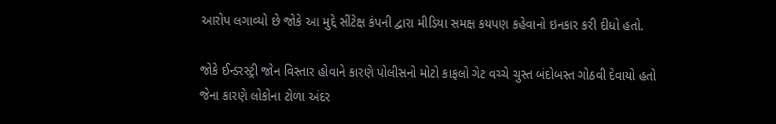આરોપ લગાવ્યો છે જોકે આ મુદ્દે સીંટેક્ષ કંપની દ્વારા મીડિયા સમક્ષ કયપણ કહેવાનો ઇનકાર કરી દીધો હતો.

જોકે ઈન્ડરસ્ટ્રી જોન વિસ્તાર હોવાને કારણે પોલીસનો મોટો કાફલો ગેટ વચ્ચે ચુસ્ત બંદોબસ્ત ગોઠવી દેવાયો હતો જેના કારણે લોકોના ટોળા અંદર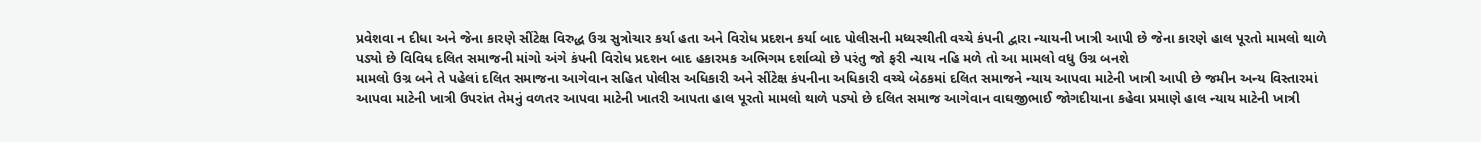પ્રવેશવા ન દીધા અને જેના કારણે સીંટેક્ષ વિરુદ્ધ ઉગ્ર સુત્રોચાર કર્યા હતા અને વિરોધ પ્રદશન કર્યા બાદ પોલીસની મધ્યસ્થીતી વચ્ચે કંપની દ્વારા ન્યાયની ખાત્રી આપી છે જેના કારણે હાલ પૂરતો મામલો થાળે પડ્યો છે વિવિધ દલિત સમાજની માંગો અંગે કંપની વિરોધ પ્રદશન બાદ હકારમક અભિગમ દર્શાવ્યો છે પરંતુ જો ફરી ન્યાય નહિ મળે તો આ મામલો વધુ ઉગ્ર બનશે
મામલો ઉગ્ર બને તે પહેલાં દલિત સમાજના આગેવાન સહિત પોલીસ અધિકારી અને સીંટેક્ષ કંપનીના અધિકારી વચ્ચે બેઠકમાં દલિત સમાજને ન્યાય આપવા માટેની ખાત્રી આપી છે જમીન અન્ય વિસ્તારમાં આપવા માટેની ખાત્રી ઉપરાંત તેમનું વળતર આપવા માટેની ખાતરી આપતા હાલ પૂરતો મામલો થાળે પડ્યો છે દલિત સમાજ આગેવાન વાઘજીભાઈ જોગદીયાના કહેવા પ્રમાણે હાલ ન્યાય માટેની ખાત્રી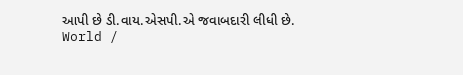આપી છે ડી.વાય.એસપી.એ જવાબદારી લીધી છે.
World /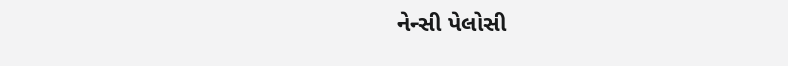નેન્સી પેલોસી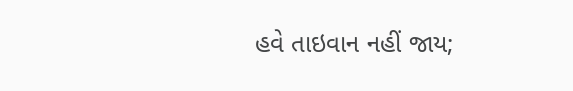હવે તાઇવાન નહીં જાય;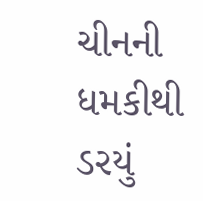ચીનની ધમકીથી ડરયું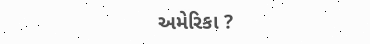અમેરિકા ?